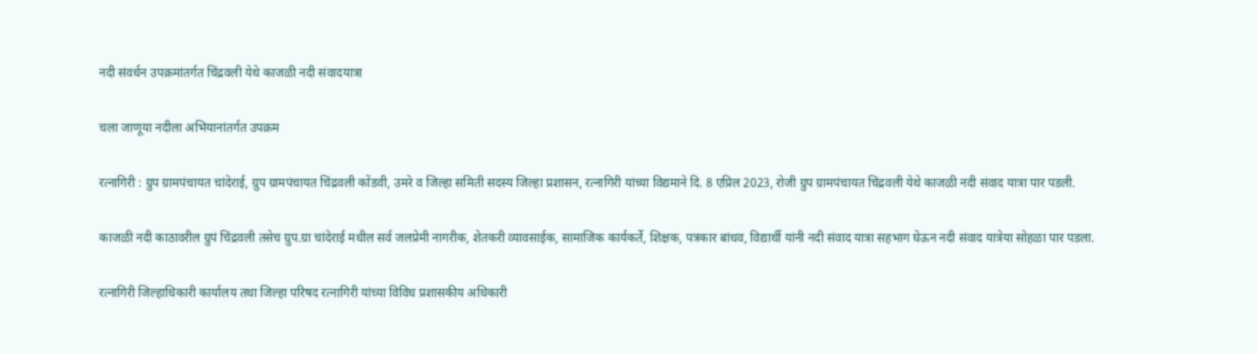नदी संवर्धन उपक्रमांतर्गत चिंद्रवली येथे काजळी नदी संवादयात्रा

चला जाणूया नदीला अभियानांतर्गत उपक्रम

रत्नागिरी : ग्रुप ग्रामपंचायत चांदेराई, ग्रुप ग्रामपंचायत चिंद्रवली कोंडवी, उमरे व जिल्हा समिती सदस्य जिल्हा प्रशासन, रत्नागिरी यांच्या विद्यमाने दि. 8 एप्रिल 2023, रोजी ग्रुप ग्रामपंचायत चिंद्रवली येथे काजळी नदी संवाद यात्रा पार पडली.

काजळी नदी काठावरील ग्रुपं चिंद्रवली तसेच ग्रुप.ग्रा चांदेराई मधील सर्व जलप्रेमी नागरीक, शेतकरी व्यावसाईक, सामाजिक कार्यकर्ते, शिक्षक, पत्रकार बांधव, विद्यार्थी यांनी नदी संवाद यात्रा सहभाग घेऊन नदी संवाद यात्रेया सोहळा पार पडला.

रत्नागिरी जिल्हाधिकारी कार्यालय तथा जिल्हा परिषद रत्नागिरी यांच्या विविध प्रशासकीय अधिकारी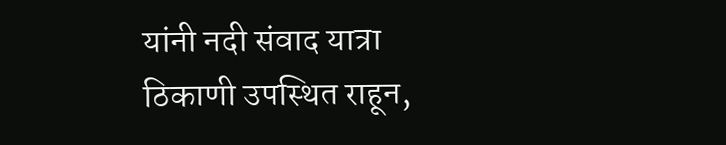यांनी नदी संवाद यात्रा ठिकाणी उपस्थित राहून,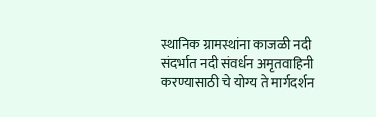स्थानिक ग्रामस्थांना काजळी नदी संदर्भात नदी संवर्धन अमृतवाहिनी करण्यासाठी चे योग्य ते मार्गदर्शन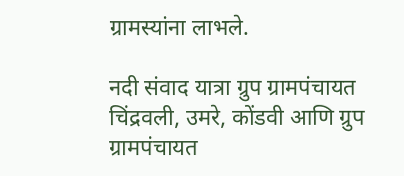ग्रामस्यांना लाभले.

नदी संवाद‌ यात्रा ग्रुप ग्रामपंचायत चिंद्रवली, उमरे, कोंडवी आणि ग्रुप ग्रामपंचायत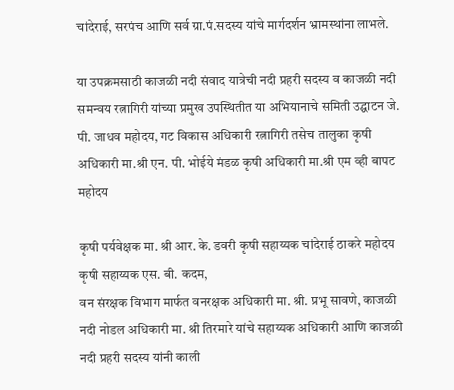चांदेराई, सरपंच आणि सर्व ग्रा.पं.सदस्य यांचे मार्गदर्शन भ्रामस्थांना लाभले.

या उपक्रमसाठी काजळी नदी संवाद यात्रेची नदी प्रहरी सदस्य व काजळी नदी समन्वय रत्नागिरी यांच्या प्रमुख उपस्थितीत या अभियानाचे समिती उद्घाटन जे. पी. जाधव महोदय, गट विकास अधिकारी रत्नागिरी तसेच तालुका कृषी अधिकारी मा.श्री एन. पी. भोईये मंडळ कृषी अधिकारी मा.श्री एम व्ही बापट महोदय

कृषी पर्यवेक्षक मा. श्री आर. के. डवरी कृषी सहाय्यक चांदेराई ठाकरे महोदय कृषी सहाय्यक एस. बी. कदम,
वन संरक्षक विभाग मार्फत वनरक्षक अधिकारी मा. श्री. प्रभू सावणे, काजळी नदी नोडल अधिकारी मा. श्री तिरमारे यांचे सहाय्यक अधिकारी आणि काजळी नदी प्रहरी सदस्य यांनी काली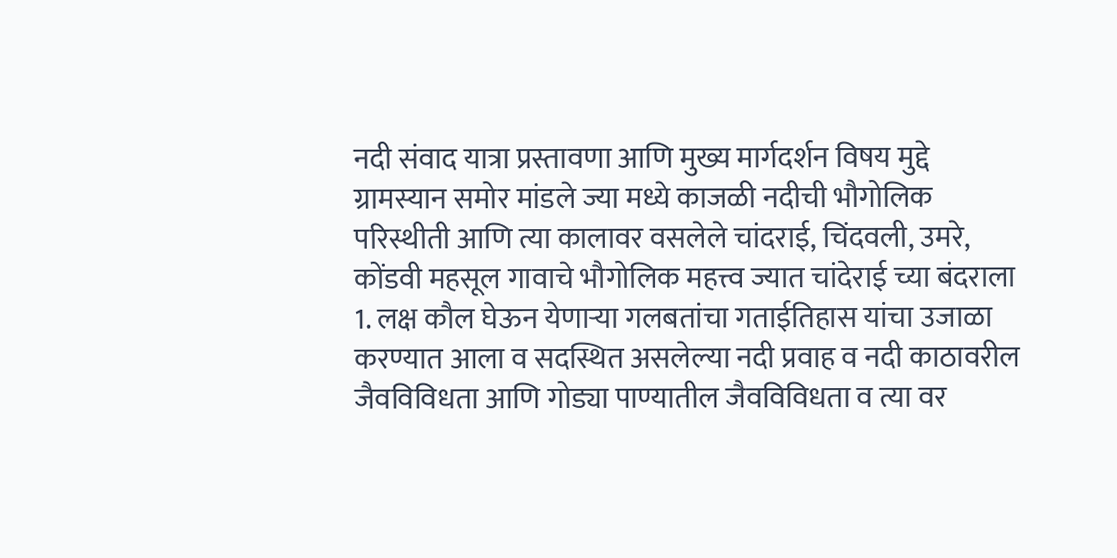नदी संवाद यात्रा प्रस्तावणा आणि मुख्य मार्गदर्शन विषय मुद्दे ग्रामस्यान समोर मांडले ज्या मध्ये काजळी नदीची भौगोलिक परिस्थीती आणि त्या कालावर वसलेले चांदराई, चिंदवली, उमरे, कोंडवी महसूल गावाचे भौगोलिक महत्त्व ज्यात चांदेराई च्या बंदराला 1. लक्ष कौल घेऊन येणाऱ्या गलबतांचा गताईतिहास यांचा उजाळा करण्यात आला व सद‌स्थित असलेल्या नदी प्रवाह व नदी काठावरील जैवविविधता आणि गोड्या पाण्यातील जैवविविधता व त्या वर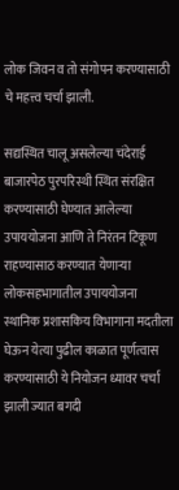लोक जिवन व तो संगोपन करण्यासाठी चे महत्त्व चर्चा झाली.

सद्यस्थित चालू असलेल्या चंदेराई बाजारपेठ पुरपरिस्थी स्थित संरक्षित करण्यासाठी घेण्यात आलेल्या उपाययोजना आणि ते निरंतन टिकूण राहण्यासाठ करण्यात येणाऱ्या लोकसहभागातील उपाययोजना स्थानिक प्रशासकिय विभागाना मदतीला घेऊन येत्या पुढील काळात पूर्णत्वास करण्यासाठी ये नियोजन ध्यावर चर्चा झाली ज्यात बगदी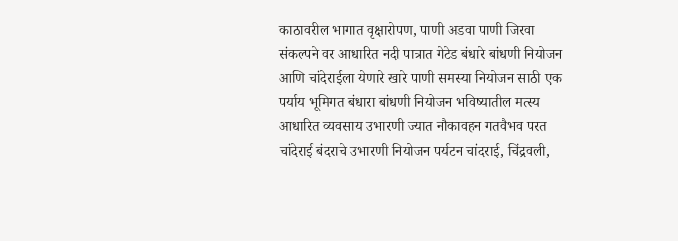काठावरील भागात वृक्षारोपण, पाणी अडवा पाणी जिरवा संकल्पने वर आधारित नदी पात्रात गेटेड बंधारे बांधणी नियोजन आणि चांदेराईला येणारे खारे पाणी समस्या नियोजन साठी एक पर्याय भूमिगत बंधारा बांधणी नियोजन भविष्यातील मत्स्य आधारित व्यवसाय उभारणी ज्यात नौकावहन गतवैभव परत चांदेराई बंदराचे उभारणी नियोजन पर्यटन चांदराई, चिंद्रवली,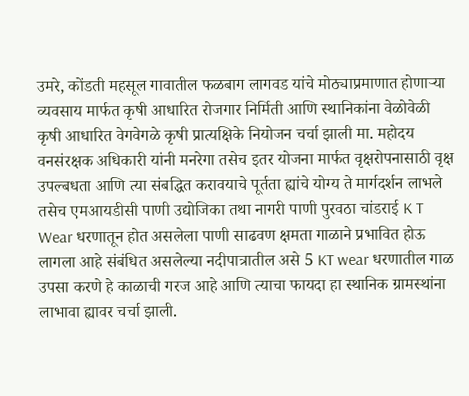उमरे, कोंडती महसूल गावातील फळबाग लागवड यांचे मोठ्याप्रमाणात होणाऱ्या व्यवसाय मार्फत कृषी आधारित रोजगार निर्मिती आणि स्थानिकांना वेळोवेळी कृषी आधारित वेगवेगळे कृषी प्रात्यक्षिके नियोजन चर्चा झाली मा. महोदय वनसंरक्षक अधिकारी यांनी मनरेगा तसेच इतर योजना मार्फत वृक्षरोपनासाठी वृक्ष उपल्बधता आणि त्या संबद्धित करावयाचे पूर्तता ह्यांचे योग्य ते मार्गदर्शन लाभले तसेच एमआयडीसी पाणी उद्योजिका तथा नागरी पाणी पुरवठा चांडराई K T Wear धरणातून होत असलेला पाणी साढवण क्षमता गाळाने प्रभावित होऊ लागला आहे संबंधित असलेल्या नदीपात्रातील असे 5 KT wear धरणातील गाळ उपसा करणे हे काळाची गरज आहे आणि त्याचा फायदा हा स्थानिक ग्रामस्थांना लाभावा ह्यावर चर्चा झाली.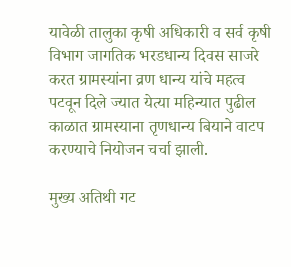यावेळी तालुका कृषी अधिकारी व सर्व कृषी विभाग जागतिक भरडधान्य दिवस साजरे करत ग्रामस्यांना व्रण धान्य यांचे महत्व पटवून दिले ज्यात येत्या महिन्यात पुढील काळात ग्रामस्याना तृणधान्य बियाने वाटप करण्याचे नियोजन चर्चा झाली.

मुख्य अतिथी गट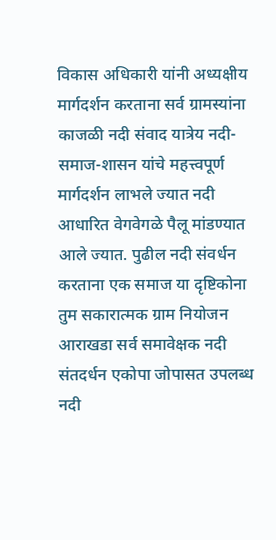विकास अधिकारी यांनी अध्यक्षीय मार्गदर्शन करताना सर्व ग्रामस्यांना काजळी नदी संवाद यात्रेय नदी-समाज-शासन यांचे महत्त्वपूर्ण मार्गदर्शन लाभले ज्यात नदी आधारित वेगवेगळे पैलू मांडण्यात आले ज्यात. पुढील नदी संवर्धन करताना एक समाज या दृष्टिकोना तुम सकारात्मक ग्राम नियोजन आराखडा सर्व समावेक्षक नदी संतदर्धन एकोपा जोपासत उपलब्ध नदी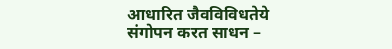आधारित जैवविविधतेये संगोपन करत साधन –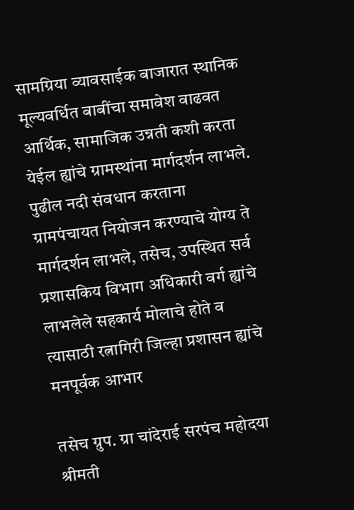सामग्रिया व्यावसाईक बाजारात स्थानिक मूल्यवर्धित बाबींचा समावेश वाढवत आर्थिक, सामाजिक उन्नती कशी करता येईल ह्यांचे ग्रामस्थांना मार्गदर्शन लाभले. पुढील नदी संवधान करताना ग्रामपंचायत नियोजन करण्याचे योग्य ते मार्गदर्शन लाभले, तसेच, उपस्थित सर्व प्रशासकिय विभाग अधिकारी वर्ग ह्यांचे लाभलेले सहकार्य मोलाचे होते व त्यासाठी रत्नागिरी जिल्हा प्रशासन ह्यांचे मनपूर्वक आभार

तसेच ग्रुप. ग्रा चांदेराई सरपंच महोदया श्रीमती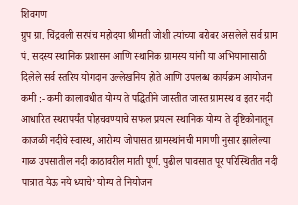शिवगण
ग्रुप ग्रा. चिंद्रवली सरपंच महोदया श्रीमती जोशी त्यांच्या बरोबर असलेले सर्व ग्राम पं. सदस्य स्थानिक प्रशासन आणि स्थानिक ग्रामस्य यांनी या अभियानासाठी दिलेले सर्व स्तरिय योगदान उल्लेखनिय होते आणि उपलब्ध कार्यक्रम आयोजन कमी :- कमी कालावधीत योग्य ते पद्धितीने जास्तीत जास्त ग्रामस्थ व इतर नदी आधारित स्थरापर्यंत पोहचवण्याचे सफल प्रयत्न स्थानिक योग्य ते दृष्टिकोनातून काजळी नदीचे स्वास्थ, आरोग्य जोपासत ग्रामस्थांनची मागणी नुसार झालेल्या गाळ उपसातील नदी काठावरील माती पूर्ण. पुढील पावसात पूर परिस्थितीत नदी पात्रात येऊ नये ध्याचे’ योग्य ते नियोजन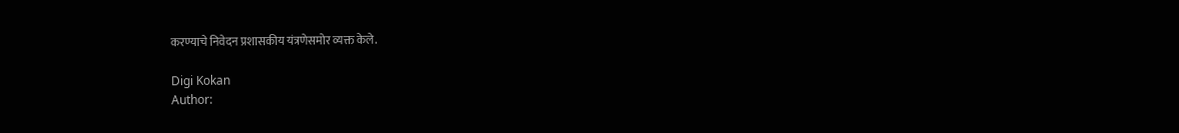करण्याचे निवेदन प्रशासकीय यंत्रणेसमोर व्यक्त केले.

Digi Kokan
Author: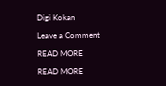Digi Kokan

Leave a Comment

READ MORE

READ MORE